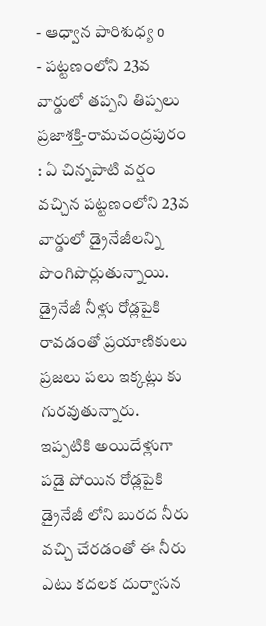- ఆధ్వాన పారిశుధ్య o
- పట్టణంలోని 23వ వార్డులో తప్పని తిప్పలు
ప్రజాశక్తి-రామచంద్రపురం : ఏ చిన్నపాటి వర్షం వచ్చిన పట్టణంలోని 23వ వార్డులో డ్రైనేజీలన్ని పొంగిపొర్లుతున్నాయి. డ్రైనేజీ నీళ్లు రోడ్లపైకి రావడంతో ప్రయాణికులు ప్రజలు పలు ఇక్కట్లు కు గురవుతున్నారు. ఇప్పటికి అయిదేళ్లుగా పడై పోయిన రోడ్లపైకి డ్రైనేజీ లోని బురద నీరు వచ్చి చేరడంతో ఈ నీరు ఎటు కదలక దుర్వాసన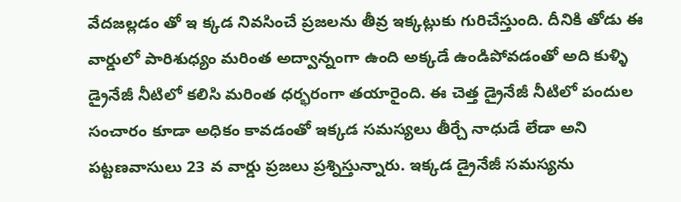వేదజల్లడం తో ఇ క్కడ నివసించే ప్రజలను తీవ్ర ఇక్కట్లుకు గురిచేస్తుంది. దీనికి తోడు ఈ వార్డులో పారిశుధ్యం మరింత అద్వాన్నంగా ఉంది అక్కడే ఉండిపోవడంతో అది కుళ్ళి డ్రైనేజీ నీటిలో కలిసి మరింత ధర్భరంగా తయారైంది. ఈ చెత్త డ్రైనేజీ నీటిలో పందుల సంచారం కూడా అధికం కావడంతో ఇక్కడ సమస్యలు తీర్చే నాధుడే లేడా అని పట్టణవాసులు 23 వ వార్డు ప్రజలు ప్రశ్నిస్తున్నారు. ఇక్కడ డ్రైనేజీ సమస్యను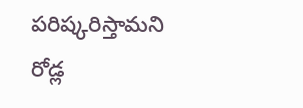పరిష్కరిస్తామని రోడ్ల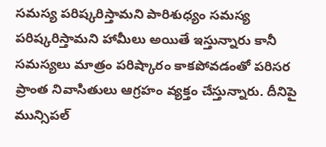సమస్య పరిష్కరిస్తామని పారిశుధ్యం సమస్య పరిష్కరిస్తామని హామీలు అయితే ఇస్తున్నారు కానీ సమస్యలు మాత్రం పరిష్కారం కాకపోవడంతో పరిసర ప్రాంత నివాసితులు ఆగ్రహం వ్యక్తం చేస్తున్నారు. దీనిపై మున్సిపల్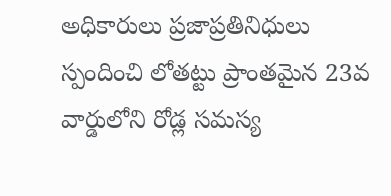అధికారులు ప్రజాప్రతినిధులు స్పందించి లోతట్టు ప్రాంతమైన 23వ వార్డులోని రోడ్ల సమస్య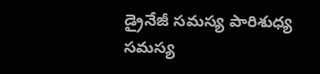డ్రైనేజీ సమస్య పారిశుధ్య సమస్య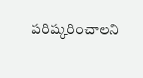పరిష్కరించాలని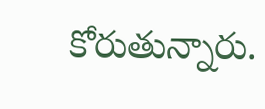కోరుతున్నారు.